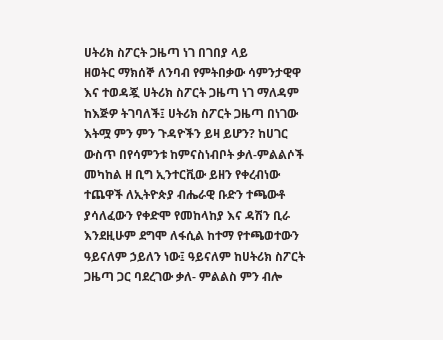ሀትሪክ ስፖርት ጋዜጣ ነገ በገበያ ላይ
ዘወትር ማክሰኞ ለንባብ የምትበቃው ሳምንታዊዋ እና ተወዳጇ ሀትሪክ ስፖርት ጋዜጣ ነገ ማለዳም ከእጅዎ ትገባለች፤ ሀትሪክ ስፖርት ጋዜጣ በነገው እትሟ ምን ምን ጉዳዮችን ይዛ ይሆን? ከሀገር ውስጥ በየሳምንቱ ከምናስነብቦት ቃለ-ምልልሶች መካከል ዘ ቢግ ኢንተርቪው ይዘን የቀረብነው ተጨዋች ለኢትዮጵያ ብሔራዊ ቡድን ተጫውቶ ያሳለፈውን የቀድሞ የመከላከያ እና ዳሽን ቢራ እንደዚሁም ደግሞ ለፋሲል ከተማ የተጫወተውን ዓይናለም ኃይለን ነው፤ ዓይናለም ከሀትሪክ ስፖርት ጋዜጣ ጋር ባደረገው ቃለ- ምልልስ ምን ብሎ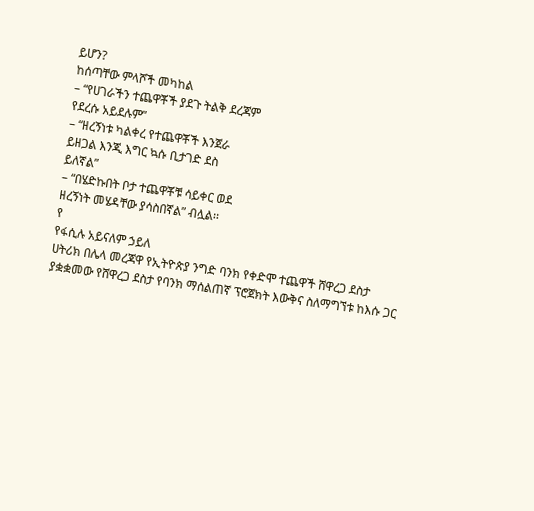ይሆን?
ከሰጣቸው ምላሾች መካከል
– “የሀገራችን ተጨዋቾች ያደጉ ትልቅ ደረጃም
የደረሱ አይደሉም”
– “ዘረኝነቱ ካልቀረ የተጨዋቾች እንጀራ
ይዘጋል እንጂ እግር ኳሱ ቢታገድ ደስ
ይለኛል”
– “በሄድኩበት ቦታ ተጨዋቾቹ ሳይቀር ወደ
ዘረኝነት መሄዳቸው ያሳስበኛል” ብሏል፡፡
የ
የፋሲሉ አይናለም ኃይለ
ሀትሪክ በሌላ መረጃዋ የኢትዮጵያ ንግድ ባንክ የቀድሞ ተጨዋች ሸዋረጋ ደስታ ያቋቋመው የሸዋረጋ ደስታ የባንክ ማሰልጠኛ ፕሮጀክት እውቅና ስለማግኘቱ ከእሱ ጋር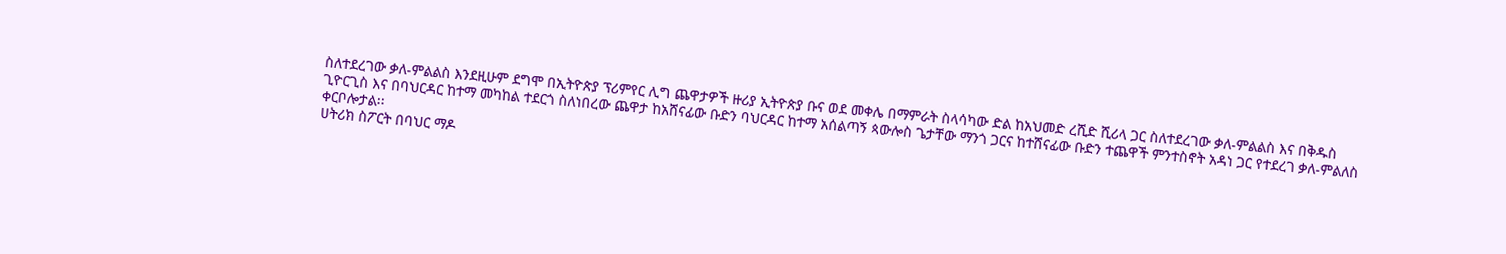ስለተደረገው ቃለ-ምልልስ እንደዚሁም ደግሞ በኢትዮጵያ ፕሪምየር ሊግ ጨዋታዎች ዙሪያ ኢትዮጵያ ቡና ወደ መቀሌ በማምራት ስላሳካው ድል ከአህመድ ረሺድ ሺሪላ ጋር ስለተደረገው ቃለ-ምልልስ እና በቅዱስ ጊዮርጊስ እና በባህርዳር ከተማ መካከል ተደርጎ ስለነበረው ጨዋታ ከአሸናፊው ቡድን ባህርዳር ከተማ አሰልጣኝ ጳውሎስ ጌታቸው ማንጎ ጋርና ከተሸናፊው ቡድን ተጨዋች ምንተስኖት አዳነ ጋር የተደረገ ቃለ-ምልለስ ቀርቦሎታል፡፡
ሀትሪክ ስፖርት በባህር ማዶ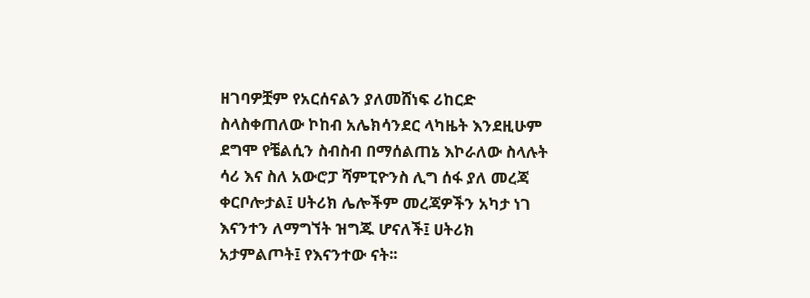ዘገባዎቿም የአርሰናልን ያለመሸነፍ ሪከርድ ስላስቀጠለው ኮከብ አሌክሳንደር ላካዜት እንደዚሁም ደግሞ የቼልሲን ስብስብ በማሰልጠኔ እኮራለው ስላሉት ሳሪ እና ስለ አውሮፓ ሻምፒዮንስ ሊግ ሰፋ ያለ መረጃ ቀርቦሎታል፤ ሀትሪክ ሌሎችም መረጃዎችን አካታ ነገ እናንተን ለማግኘት ዝግጁ ሆናለች፤ ሀትሪክ አታምልጦት፤ የእናንተው ናት፡፡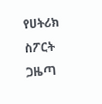የሀትሪክ ስፖርት ጋዜጣ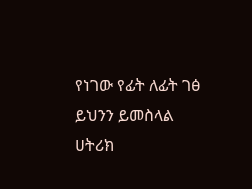የነገው የፊት ለፊት ገፅ ይህንን ይመስላል
ሀትሪክ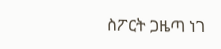ስፖርት ጋዜጣ ነገ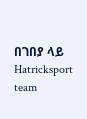በገበያ ላይ
Hatricksport team